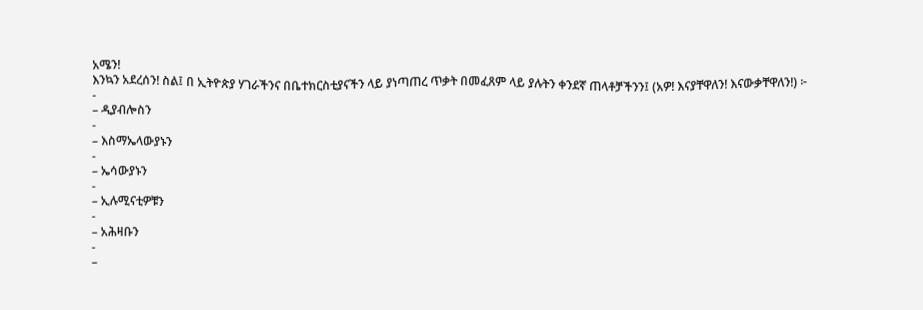አሜን!
እንኳን አደረሰን! ስል፤ በ ኢትዮጵያ ሃገራችንና በቤተክርስቲያናችን ላይ ያነጣጠረ ጥቃት በመፈጸም ላይ ያሉትን ቀንደኛ ጠላቶቻችንን፤ (አዎ! እናያቸዋለን! እናውቃቸዋለን!) ፦
-
– ዲያብሎስን
-
– እስማኤላውያኑን
-
– ኤሳውያኑን
-
– ኢሉሚናቲዎቹን
-
– አሕዛቡን
-
–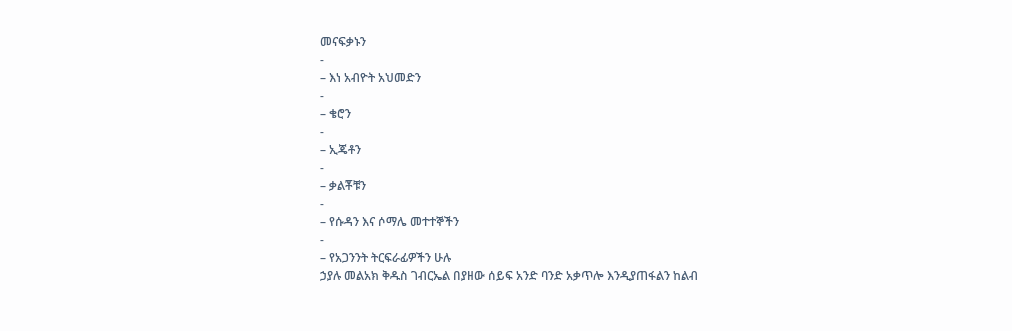መናፍቃኑን
-
– እነ አብዮት አህመድን
-
– ቄሮን
-
– ኢጄቶን
-
– ቃልቾቹን
-
– የሱዳን እና ሶማሌ መተተኞችን
-
– የአጋንንት ትርፍራፊዎችን ሁሉ
ኃያሉ መልአክ ቅዱስ ገብርኤል በያዘው ሰይፍ አንድ ባንድ አቃጥሎ እንዲያጠፋልን ከልብ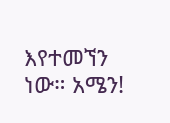እየተመኘን ነው። አሜን!